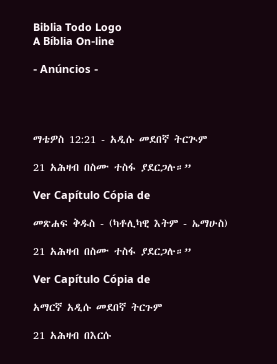Biblia Todo Logo
A Bíblia On-line

- Anúncios -




ማቴዎስ 12:21 - አዲሱ መደበኛ ትርጒም

21 አሕዛብ በስሙ ተስፋ ያደርጋሉ።”

Ver Capítulo Cópia de

መጽሐፍ ቅዱስ - (ካቶሊካዊ እትም - ኤማሁስ)

21 አሕዛብ በስሙ ተስፋ ያደርጋሉ።”

Ver Capítulo Cópia de

አማርኛ አዲሱ መደበኛ ትርጉም

21 አሕዛብ በእርሱ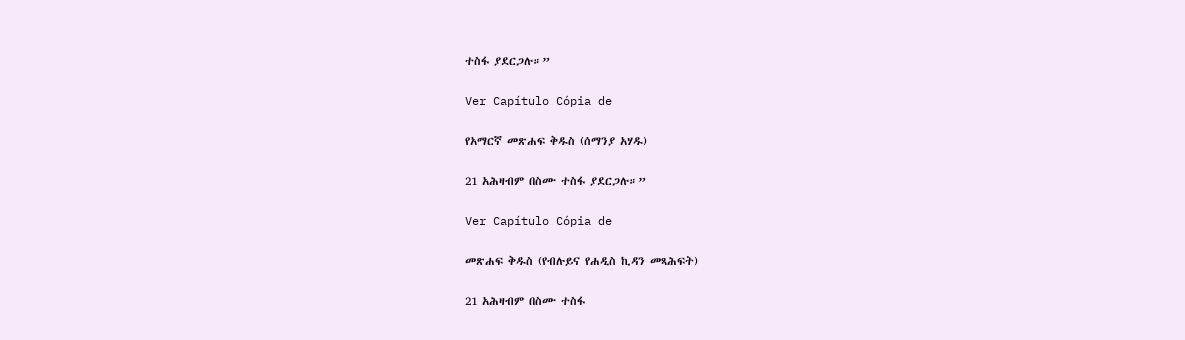ተስፋ ያደርጋሉ።”

Ver Capítulo Cópia de

የአማርኛ መጽሐፍ ቅዱስ (ሰማንያ አሃዱ)

21 አሕዛብም በስሙ ተስፋ ያደርጋሉ።”

Ver Capítulo Cópia de

መጽሐፍ ቅዱስ (የብሉይና የሐዲስ ኪዳን መጻሕፍት)

21 አሕዛብም በስሙ ተስፋ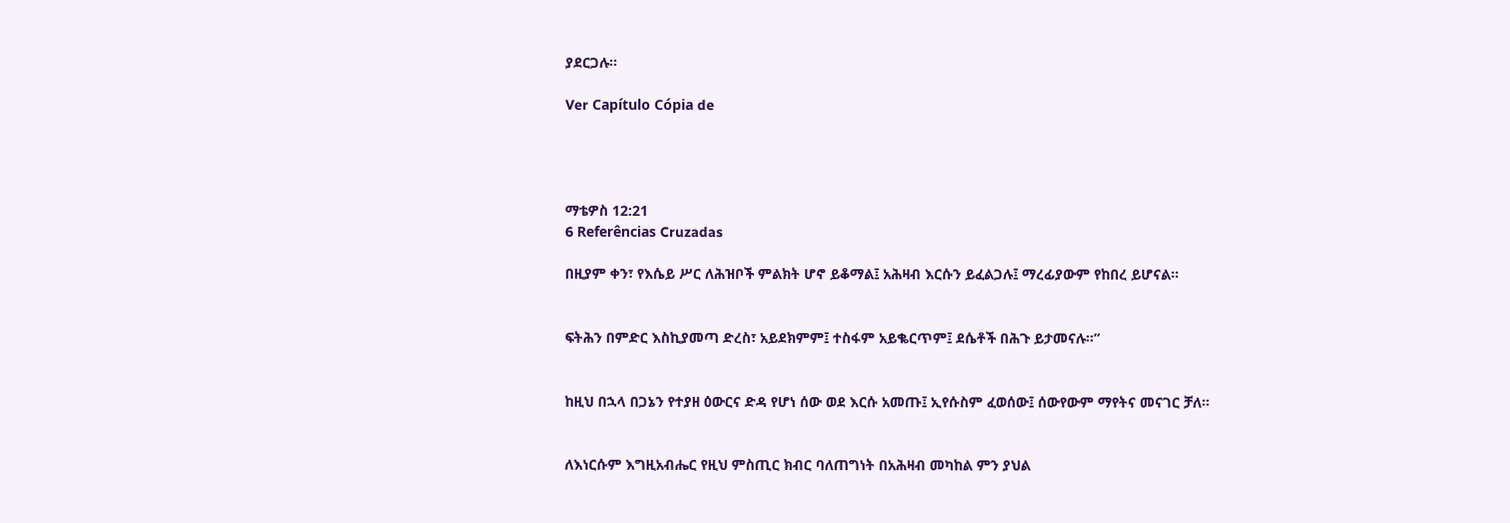ያደርጋሉ።

Ver Capítulo Cópia de




ማቴዎስ 12:21
6 Referências Cruzadas

በዚያም ቀን፣ የእሴይ ሥር ለሕዝቦች ምልክት ሆኖ ይቆማል፤ አሕዛብ እርሱን ይፈልጋሉ፤ ማረፊያውም የከበረ ይሆናል።


ፍትሕን በምድር እስኪያመጣ ድረስ፣ አይደክምም፤ ተስፋም አይቈርጥም፤ ደሴቶች በሕጉ ይታመናሉ።”


ከዚህ በኋላ በጋኔን የተያዘ ዕውርና ድዳ የሆነ ሰው ወደ እርሱ አመጡ፤ ኢየሱስም ፈወሰው፤ ሰውየውም ማየትና መናገር ቻለ።


ለእነርሱም እግዚአብሔር የዚህ ምስጢር ክብር ባለጠግነት በአሕዛብ መካከል ምን ያህል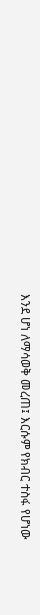እንደ ሆነ ለማሳወቅ መረጠ፤ እርሱም የክብር ተስፋ የሆነው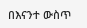በእናንተ ውስጥ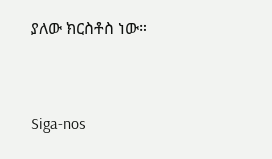ያለው ክርስቶስ ነው።


Siga-nos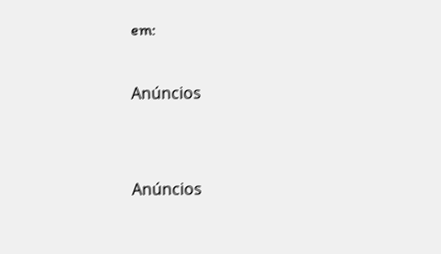em:

Anúncios


Anúncios